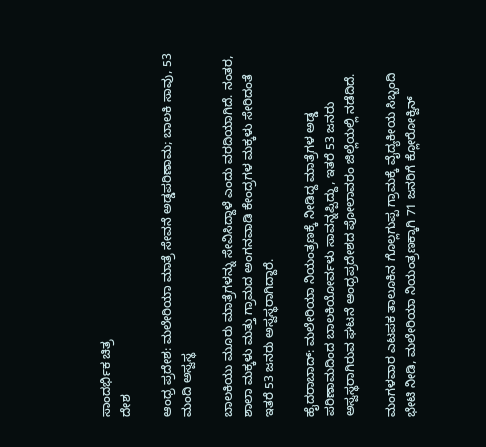ಸಾಂದರ್ಭಿಕ ಚಿತ್ರ
ದೇಶ

ಆಂಧ್ರ ಪ್ರದೇಶ: ಮಲೇರಿಯಾ ಮಾತ್ರೆ ಸೇವನೆ ಅಡ್ಡಪರಿಣಾಮ; ಬಾಲಕಿ ಸಾವು, 53 ಮಂದಿ ಅಸ್ವಸ್ಥ

ಬಾಲಕಿಯು ಮೂರು ಮಾತ್ರೆಗಳನ್ನು ಸೇವಿಸಿದ್ದಾಳೆ ಎಂದು ವರದಿಯಾಗಿದೆ. ನಂತರ, ಶಾಲಾ ಮಕ್ಕಳು ಮತ್ತು ಗ್ರಾಮದ ಅಂಗನವಾಡಿ ಕೇಂದ್ರಗಳ ಮಕ್ಕಳು ಸೇರಿದಂತೆ ಇತರೆ 53 ಜನರು ಅಸ್ವಸ್ಥರಾಗಿದ್ದಾರೆ.

ಹೈದರಾಬಾದ್: ಮಲೇರಿಯಾ ನಿಯಂತ್ರಣಕ್ಕೆ ನೀಡಿದ್ದ ಮಾತ್ರೆಗಳ ಅಡ್ಡ ಪರಿಣಾಮದಿಂದ ಬಾಲಕಿಯೋರ್ವಳು ಸಾವನ್ನಪ್ಪಿದ್ದು, ಇತರೆ 53 ಜನರು ಅಸ್ವಸ್ಥರಾಗಿರುವ ಘಟನೆ ಆಂಧ್ರಪ್ರದೇಶದ ಪೋಲಾವರಂ ಜಿಲ್ಲೆಯಲ್ಲಿ ನಡೆದಿದೆ.

ಮಂಗಳವಾರ ಎಟಪಕ ತಾಲೂಕಿನ ಗೊಲ್ಲಗುಪ್ಪ ಗ್ರಾಮಕ್ಕೆ ವೈದ್ಯಕೀಯ ಸಿಬ್ಬಂದಿ ಭೇಟಿ ನೀಡಿ, ಮಲೇರಿಯಾ ನಿಯಂತ್ರಣಕ್ಕಾಗಿ 71 ಜನರಿಗೆ ಕ್ಲೋರೋಕ್ವಿನ್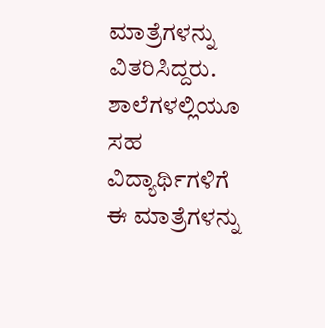ಮಾತ್ರೆಗಳನ್ನು ವಿತರಿಸಿದ್ದರು. ಶಾಲೆಗಳಲ್ಲಿಯೂ ಸಹ ವಿದ್ಯಾರ್ಥಿಗಳಿಗೆ ಈ ಮಾತ್ರೆಗಳನ್ನು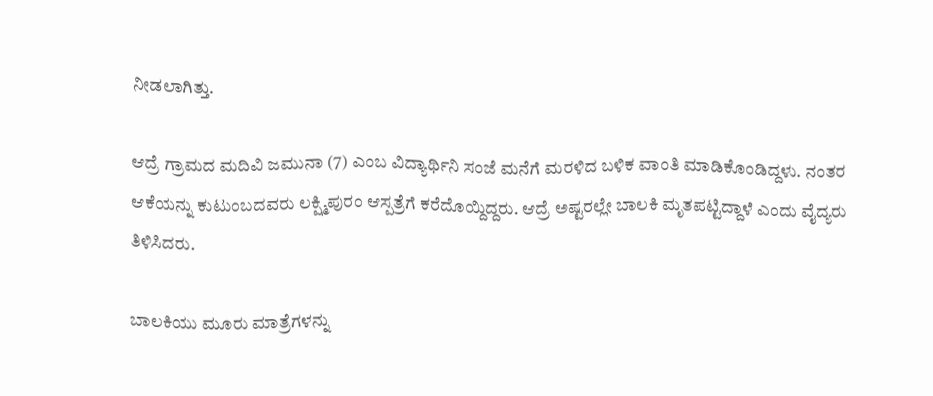ನೀಡಲಾಗಿತ್ತು.

ಆದ್ರೆ ಗ್ರಾಮದ ಮದಿವಿ ಜಮುನಾ (7) ಎಂಬ ವಿದ್ಯಾರ್ಥಿನಿ ಸಂಜೆ ಮನೆಗೆ ಮರಳಿದ ಬಳಿಕ ವಾಂತಿ ಮಾಡಿಕೊಂಡಿದ್ದಳು. ನಂತರ ಆಕೆಯನ್ನು ಕುಟುಂಬದವರು ಲಕ್ಷ್ಮಿಪುರಂ ಆಸ್ಪತ್ರೆಗೆ ಕರೆದೊಯ್ದಿದ್ದರು. ಆದ್ರೆ ಅಷ್ಟರಲ್ಲೇ ಬಾಲಕಿ ಮೃತಪಟ್ಟಿದ್ದಾಳೆ ಎಂದು ವೈದ್ಯರು ತಿಳಿಸಿದರು.

ಬಾಲಕಿಯು ಮೂರು ಮಾತ್ರೆಗಳನ್ನು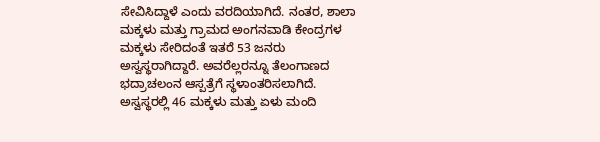ಸೇವಿಸಿದ್ದಾಳೆ ಎಂದು ವರದಿಯಾಗಿದೆ. ನಂತರ, ಶಾಲಾ ಮಕ್ಕಳು ಮತ್ತು ಗ್ರಾಮದ ಅಂಗನವಾಡಿ ಕೇಂದ್ರಗಳ ಮಕ್ಕಳು ಸೇರಿದಂತೆ ಇತರೆ 53 ಜನರು ಅಸ್ವಸ್ಥರಾಗಿದ್ದಾರೆ. ಅವರೆಲ್ಲರನ್ನೂ ತೆಲಂಗಾಣದ ಭದ್ರಾಚಲಂನ ಆಸ್ಪತ್ರೆಗೆ ಸ್ಥಳಾಂತರಿಸಲಾಗಿದೆ. ಅಸ್ವಸ್ಥರಲ್ಲಿ 46 ಮಕ್ಕಳು ಮತ್ತು ಏಳು ಮಂದಿ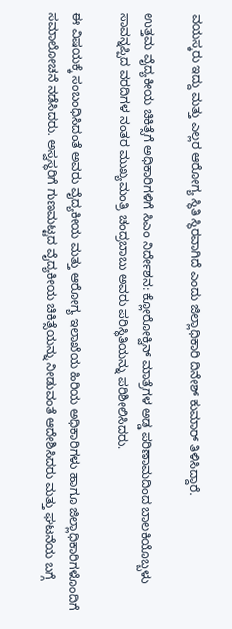ವಯಸ್ಕರು ಇದ್ದು ಮತ್ತು ಎಲ್ಲರ ಆರೋಗ್ಯ ಸ್ಥಿತಿ ಸ್ಥಿರವಾಗಿದೆ ಎಂದು ಜಿಲ್ಲಾಧಿಕಾರಿ ದಿನೇಶ್ ಕುಮಾರ್ ತಿಳಿಸಿದ್ದಾರೆ.

ಉತ್ತಮ ವೈದ್ಯಕೀಯ ಚಿಕಿತ್ಸೆಗೆ ಅಧಿಕಾರಿಗಳಿಗೆ ಸಿಎಂ ನಿರ್ದೇಶನ: ಕ್ಲೋರೋಕ್ವಿನ್ ಮಾತ್ರೆಗಳ ಅಡ್ಡ ಪರಿಣಾಮದಿಂದ ಬಾಲಕಿಯೊಬ್ಬಳು ಸಾವನ್ನಪ್ಪಿದ ವರದಿಗಳ ನಂತರ ಮುಖ್ಯಮಂತ್ರಿ ಚಂದ್ರಬಾಬು ಅವರು ಪರಿಸ್ಥಿತಿಯನ್ನು ಪರಿಶೀಲಿಸಿದರು.

ಈ ವಿಷಯಕ್ಕೆ ಸಂಬಂಧಿಸಿದಂತೆ ಅವರು ವೈದ್ಯಕೀಯ ಮತ್ತು ಆರೋಗ್ಯ ಇಲಾಖೆಯ ಹಿರಿಯ ಅಧಿಕಾರಿಗಳು ಹಾಗೂ ಜಿಲ್ಲಾಧಿಕಾರಿಗಳೊಂದಿಗೆ ಸಮಾಲೋಚನೆ ನಡೆಸಿದರು. ಅಸ್ವಸ್ಥರಿಗೆ ಗುಣಮಟ್ಟದ ವೈದ್ಯಕೀಯ ಚಿಕಿತ್ಸೆಯನ್ನು ನೀಡುವಂತೆ ಆದೇಶಿಸಿದರು ಮತ್ತು ಘಟನೆಯ ಬಗ್ಗೆ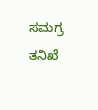ಸಮಗ್ರ ತನಿಖೆ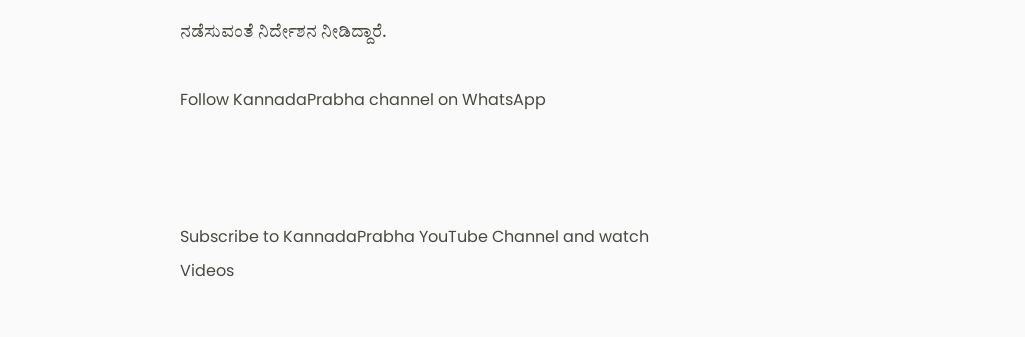ನಡೆಸುವಂತೆ ನಿರ್ದೇಶನ ನೀಡಿದ್ದಾರೆ.

Follow KannadaPrabha channel on WhatsApp



Subscribe to KannadaPrabha YouTube Channel and watch Videos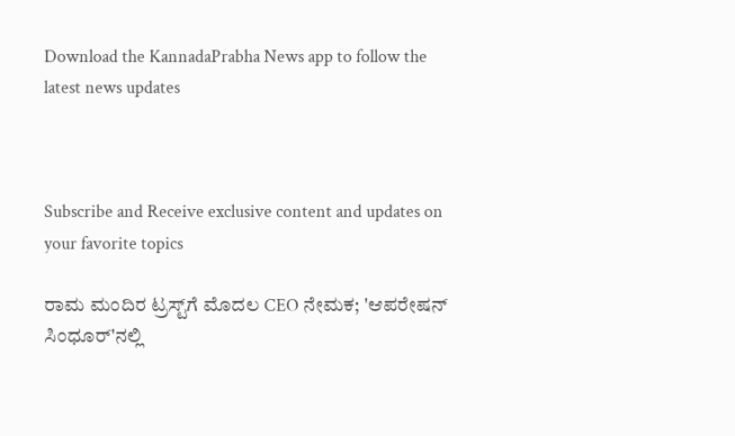Download the KannadaPrabha News app to follow the latest news updates



Subscribe and Receive exclusive content and updates on your favorite topics

ರಾಮ ಮಂದಿರ ಟ್ರಸ್ಟ್‌ಗೆ ಮೊದಲ CEO ನೇಮಕ; 'ಆಪರೇಷನ್ ಸಿಂಧೂರ್'ನಲ್ಲಿ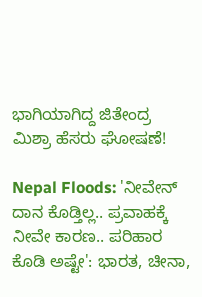ಭಾಗಿಯಾಗಿದ್ದ ಜಿತೇಂದ್ರ ಮಿಶ್ರಾ ಹೆಸರು ಘೋಷಣೆ!

Nepal Floods: 'ನೀವೇನ್ ದಾನ ಕೊಡ್ತಿಲ್ಲ.. ಪ್ರವಾಹಕ್ಕೆ ನೀವೇ ಕಾರಣ.. ಪರಿಹಾರ ಕೊಡಿ ಅಷ್ಟೇ': ಭಾರತ, ಚೀನಾ,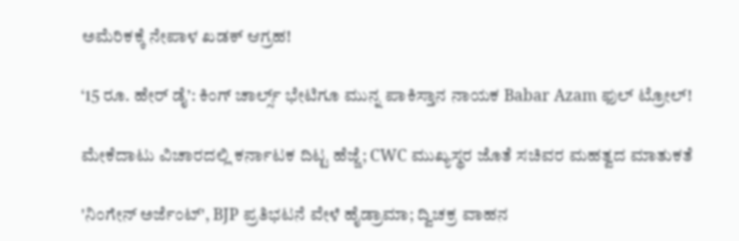ಅಮೆರಿಕಕ್ಕೆ ನೇಪಾಳ ಖಡಕ್ ಆಗ್ರಹ!

‘15 ರೂ. ಹೇರ್ ಡೈ’: ಕಿಂಗ್ ಚಾರ್ಲ್ಸ್ ಭೇಟಿಗೂ ಮುನ್ನ ಪಾಕಿಸ್ತಾನ ನಾಯಕ Babar Azam ಫುಲ್ ಟ್ರೋಲ್!

ಮೇಕೆದಾಟು ವಿಚಾರದಲ್ಲಿ ಕರ್ನಾಟಕ ದಿಟ್ಟ ಹೆಜ್ಜೆ; CWC ಮುಖ್ಯಸ್ಥರ ಜೊತೆ ಸಚಿವರ ಮಹತ್ವದ ಮಾತುಕತೆ

'ನಿಂಗೇನ್ ಅರ್ಜೆಂಟ್', BJP ಪ್ರತಿಭಟನೆ ವೇಳೆ ಹೈಡ್ರಾಮಾ; ದ್ವಿಚಕ್ರ ವಾಹನ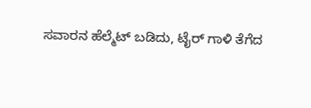ಸವಾರನ ಹೆಲ್ಮೆಟ್ ಬಡಿದು, ಟೈರ್ ಗಾಳಿ ತೆಗೆದ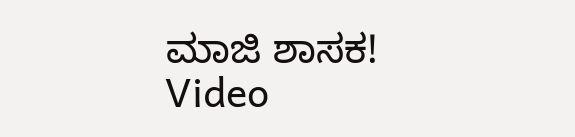ಮಾಜಿ ಶಾಸಕ! Video